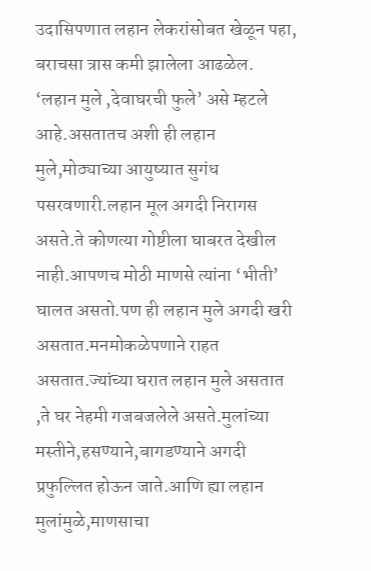उदासिपणात लहान लेकरांसोबत खेळून पहा, बराचसा त्रास कमी झालेला आढळेल.
‘लहान मुले ,देवाघरची फुले’ असे म्हटले आहे.असतातच अशी ही लहान मुले,मोठ्याच्या आयुष्यात सुगंध पसरवणारी.लहान मूल अगदी निरागस असते.ते कोणत्या गोष्टीला घाबरत देखील नाही.आपणच मोठी माणसे त्यांना ‘भीती’ घालत असतो.पण ही लहान मुले अगदी खरी असतात.मनमोकळेपणाने राहत असतात.ज्यांच्या घरात लहान मुले असतात ,ते घर नेहमी गजबजलेले असते.मुलांच्या मस्तीने,हसण्याने,बागडण्याने अगदी प्रफुल्लित होऊन जाते.आणि ह्या लहान मुलांमुळे,माणसाचा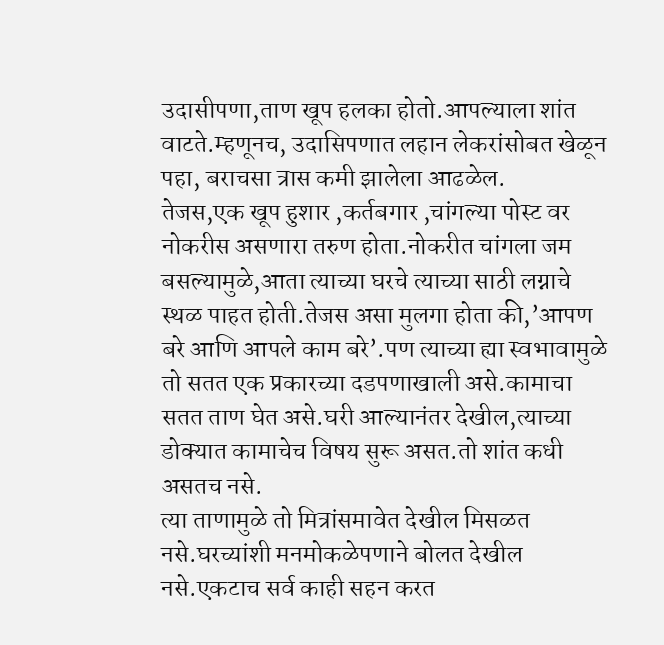उदासीपणा,ताण खूप हलका होतो.आपल्याला शांत वाटते.म्हणूनच, उदासिपणात लहान लेकरांसोबत खेळून पहा, बराचसा त्रास कमी झालेला आढळेल.
तेजस,एक खूप हुशार ,कर्तबगार ,चांगल्या पोस्ट वर नोकरीस असणारा तरुण होता.नोकरीत चांगला जम बसल्यामुळे,आता त्याच्या घरचे त्याच्या साठी लग्नाचे स्थळ पाहत होती.तेजस असा मुलगा होता की,’आपण बरे आणि आपले काम बरे’.पण त्याच्या ह्या स्वभावामुळे तो सतत एक प्रकारच्या दडपणाखाली असे.कामाचा सतत ताण घेत असे.घरी आल्यानंतर देखील,त्याच्या डोक्यात कामाचेच विषय सुरू असत.तो शांत कधी असतच नसे.
त्या ताणामुळे तो मित्रांसमावेत देखील मिसळत नसे.घरच्यांशी मनमोकळेपणाने बोलत देखील नसे.एकटाच सर्व काही सहन करत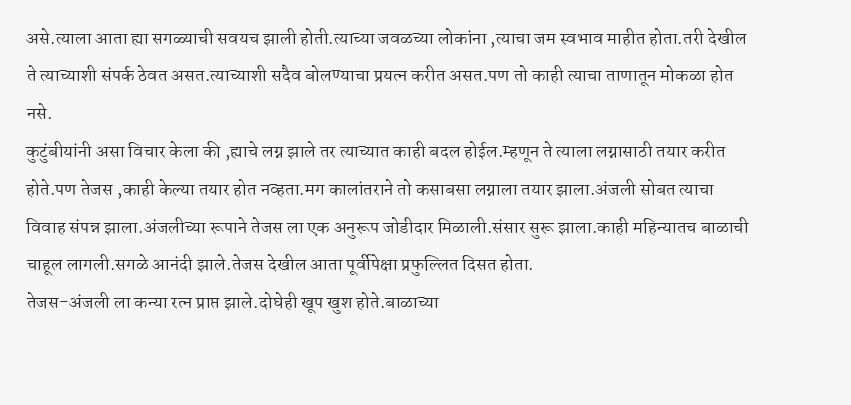असे.त्याला आता ह्या सगळ्याची सवयच झाली होती.त्याच्या जवळच्या लोकांना ,त्याचा जम स्वभाव माहीत होता.तरी देखील ते त्याच्याशी संपर्क ठेवत असत.त्याच्याशी सदैव बोलण्याचा प्रयत्न करीत असत.पण तो काही त्याचा ताणातून मोकळा होत नसे.
कुटुंबीयांनी असा विचार केला की ,ह्याचे लग्न झाले तर त्याच्यात काही बदल होईल.म्हणून ते त्याला लग्नासाठी तयार करीत होते.पण तेजस ,काही केल्या तयार होत नव्हता.मग कालांतराने तो कसाबसा लग्नाला तयार झाला.अंजली सोबत त्याचा विवाह संपन्न झाला.अंजलीच्या रूपाने तेजस ला एक अनुरूप जोडीदार मिळाली.संसार सुरू झाला.काही महिन्यातच बाळाची चाहूल लागली.सगळे आनंदी झाले.तेजस देखील आता पूर्वीपेक्षा प्रफुल्लित दिसत होता.
तेजस-अंजली ला कन्या रत्न प्राप्त झाले.दोघेही खूप खुश होते.बाळाच्या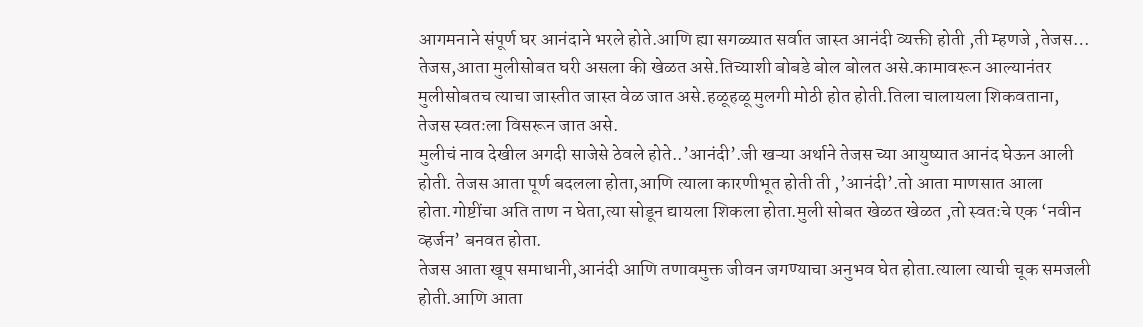आगमनाने संपूर्ण घर आनंदाने भरले होते.आणि ह्या सगळ्यात सर्वात जास्त आनंदी व्यक्ती होती ,ती म्हणजे ,तेजस…
तेजस,आता मुलीसोबत घरी असला की खेळत असे.तिच्याशी बोबडे बोल बोलत असे.कामावरून आल्यानंतर मुलीसोबतच त्याचा जास्तीत जास्त वेळ जात असे.हळूहळू मुलगी मोठी होत होती.तिला चालायला शिकवताना, तेजस स्वतःला विसरून जात असे.
मुलीचं नाव देखील अगदी साजेसे ठेवले होते..’आनंदी’.जी खऱ्या अर्थाने तेजस च्या आयुष्यात आनंद घेऊन आली होती. तेजस आता पूर्ण बदलला होता,आणि त्याला कारणीभूत होती ती ,’आनंदी’.तो आता माणसात आला होता.गोष्टींचा अति ताण न घेता,त्या सोडून द्यायला शिकला होता.मुली सोबत खेळत खेळत ,तो स्वतःचे एक ‘नवीन व्हर्जन’ बनवत होता.
तेजस आता खूप समाधानी,आनंदी आणि तणावमुक्त जीवन जगण्याचा अनुभव घेत होता.त्याला त्याची चूक समजली होती.आणि आता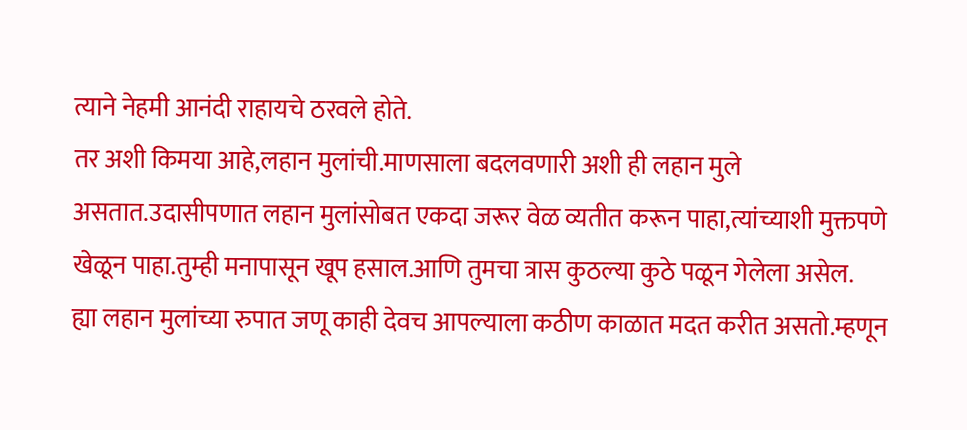त्याने नेहमी आनंदी राहायचे ठरवले होते.
तर अशी किमया आहे,लहान मुलांची.माणसाला बदलवणारी अशी ही लहान मुले असतात.उदासीपणात लहान मुलांसोबत एकदा जरूर वेळ व्यतीत करून पाहा,त्यांच्याशी मुक्तपणे खेळून पाहा.तुम्ही मनापासून खूप हसाल.आणि तुमचा त्रास कुठल्या कुठे पळून गेलेला असेल.
ह्या लहान मुलांच्या रुपात जणू काही देवच आपल्याला कठीण काळात मदत करीत असतो.म्हणून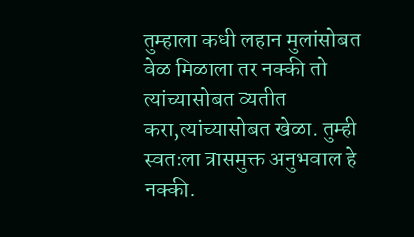तुम्हाला कधी लहान मुलांसोबत वेळ मिळाला तर नक्की तो त्यांच्यासोबत व्यतीत करा,त्यांच्यासोबत खेळा. तुम्ही स्वतःला त्रासमुक्त अनुभवाल हे नक्की.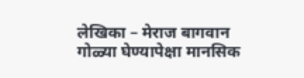लेखिका – मेराज बागवान
गोळ्या घेण्यापेक्षा मानसिक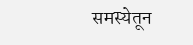समस्येतून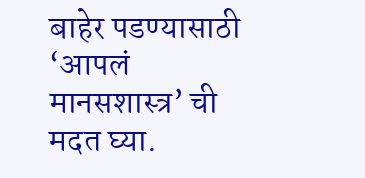बाहेर पडण्यासाठी ‘आपलं मानसशास्त्र’ ची मदत घ्या.